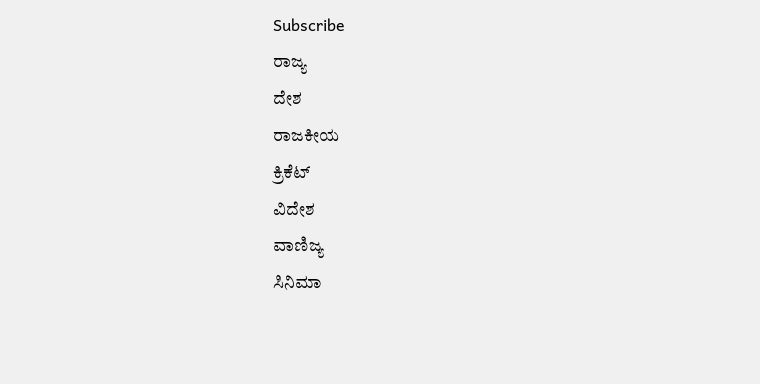Subscribe
ರಾಜ್ಯ
ದೇಶ
ರಾಜಕೀಯ
ಕ್ರಿಕೆಟ್
ವಿದೇಶ
ವಾಣಿಜ್ಯ
ಸಿನಿಮಾ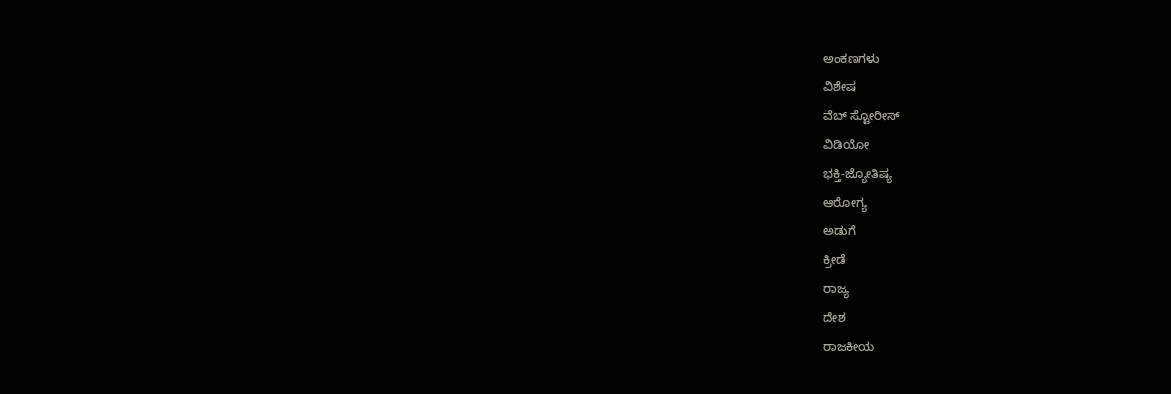ಅಂಕಣಗಳು
ವಿಶೇಷ
ವೆಬ್ ಸ್ಟೋರೀಸ್
ವಿಡಿಯೋ
ಭಕ್ತಿ-ಜ್ಯೋತಿಷ್ಯ
ಆರೋಗ್ಯ
ಅಡುಗೆ
ಕ್ರೀಡೆ
ರಾಜ್ಯ
ದೇಶ
ರಾಜಕೀಯ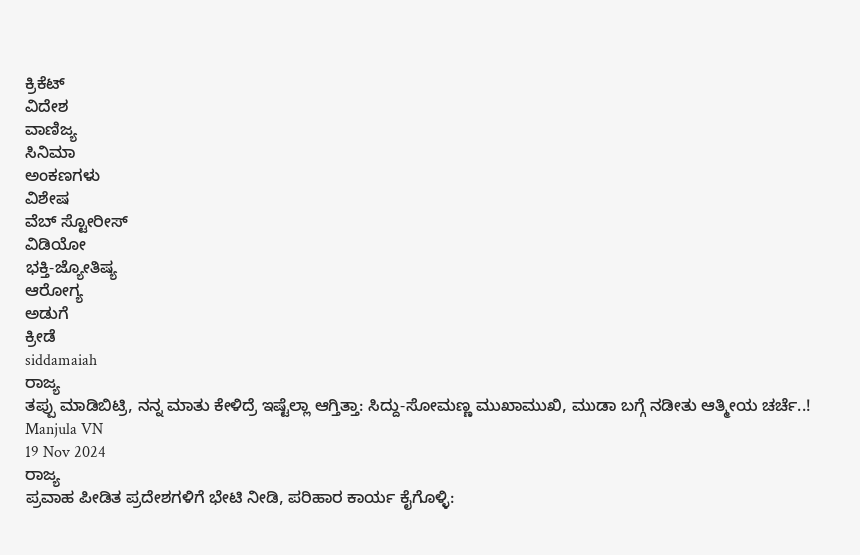ಕ್ರಿಕೆಟ್
ವಿದೇಶ
ವಾಣಿಜ್ಯ
ಸಿನಿಮಾ
ಅಂಕಣಗಳು
ವಿಶೇಷ
ವೆಬ್ ಸ್ಟೋರೀಸ್
ವಿಡಿಯೋ
ಭಕ್ತಿ-ಜ್ಯೋತಿಷ್ಯ
ಆರೋಗ್ಯ
ಅಡುಗೆ
ಕ್ರೀಡೆ
siddamaiah
ರಾಜ್ಯ
ತಪ್ಪು ಮಾಡಿಬಿಟ್ರಿ, ನನ್ನ ಮಾತು ಕೇಳಿದ್ರೆ ಇಷ್ಟೆಲ್ಲಾ ಆಗ್ತಿತ್ತಾ: ಸಿದ್ದು-ಸೋಮಣ್ಣ ಮುಖಾಮುಖಿ, ಮುಡಾ ಬಗ್ಗೆ ನಡೀತು ಆತ್ಮೀಯ ಚರ್ಚೆ..!
Manjula VN
19 Nov 2024
ರಾಜ್ಯ
ಪ್ರವಾಹ ಪೀಡಿತ ಪ್ರದೇಶಗಳಿಗೆ ಭೇಟಿ ನೀಡಿ, ಪರಿಹಾರ ಕಾರ್ಯ ಕೈಗೊಳ್ಳಿ: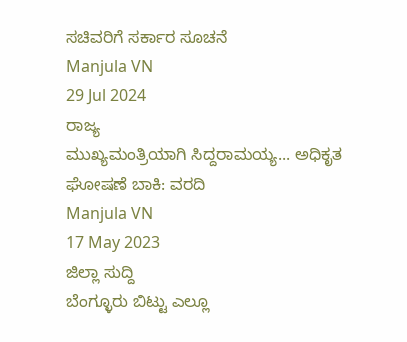ಸಚಿವರಿಗೆ ಸರ್ಕಾರ ಸೂಚನೆ
Manjula VN
29 Jul 2024
ರಾಜ್ಯ
ಮುಖ್ಯಮಂತ್ರಿಯಾಗಿ ಸಿದ್ದರಾಮಯ್ಯ... ಅಧಿಕೃತ ಘೋಷಣೆ ಬಾಕಿ: ವರದಿ
Manjula VN
17 May 2023
ಜಿಲ್ಲಾ ಸುದ್ದಿ
ಬೆಂಗ್ಳೂರು ಬಿಟ್ಟು ಎಲ್ಲೂ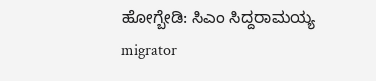ಹೋಗ್ಬೇಡಿ: ಸಿಎಂ ಸಿದ್ದರಾಮಯ್ಯ
migrator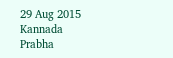29 Aug 2015
Kannada Prabha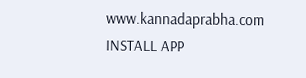www.kannadaprabha.com
INSTALL APP